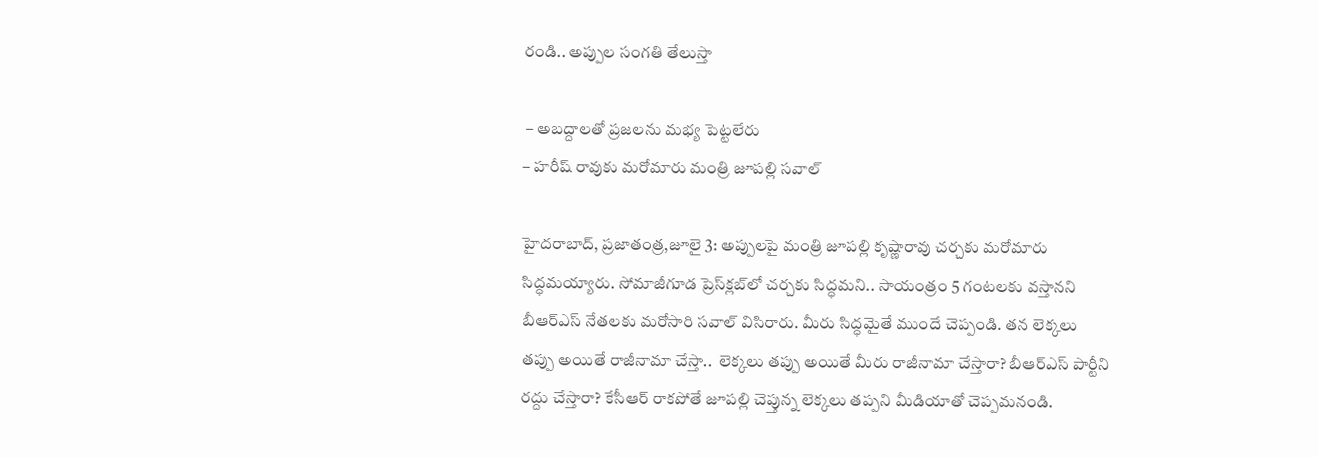రండి.. అప్పుల సంగతి తేలుస్తా

 – అబద్దాలతో ప్రజలను మభ్య పెట్టలేరు
– హరీష్‌ ‌రావుకు మరోమారు మంత్రి జూపల్లి సవాల్‌

హైదరాబాద్‌, ప్రజాతంత్ర,జూలై 3: అప్పులపై మంత్రి జూపల్లి కృష్ణారావు చర్చకు మరోమారు సిద్ధమయ్యారు. సోమాజీగూడ ప్రెస్‌క్లబ్‌లో చర్చకు సిద్ధమని.. సాయంత్రం 5 గంటలకు వస్తానని బీఆర్‌ఎస్‌ ‌నేతలకు మరోసారి సవాల్‌ ‌విసిరారు. మీరు సిద్ధమైతే ముందే చెప్పండి. తన లెక్కలు తప్పు అయితే రాజీనామా చేస్తా..  లెక్కలు తప్పు అయితే మీరు రాజీనామా చేస్తారా? బీఆర్‌ఎస్‌ ‌పార్టీని రద్దు చేస్తారా? కేసీఆర్‌ ‌రాకపోతే జూపల్లి చెప్తున్న లెక్కలు తప్పని మీడియాతో చెప్పమనండి.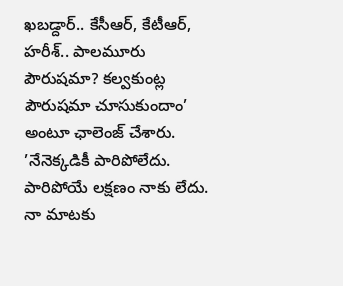ఖబడ్దార్‌.. కేసీఆర్‌, కేటీఆర్‌, హరీశ్‌.. పాలమూరు పౌరుషమా? కల్వకుంట్ల పౌరుషమా చూసుకుందాం’ అంటూ ఛాలెంజ్‌ ‌చేశారు. ’నేనెక్కడికీ పారిపోలేదు. పారిపోయే లక్షణం నాకు లేదు. నా మాటకు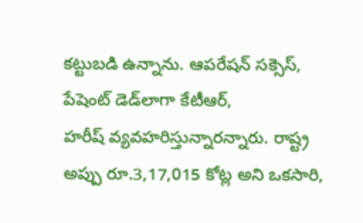కట్టుబడి ఉన్నాను. ఆపరేషన్‌ ‌సక్సెస్‌, పేషెంట్‌ ‌డెడ్‌లాగా కేటీఆర్‌, హరీష్‌ ‌వ్యవహరిస్తున్నారన్నారు. రాష్ట్ర అప్పు రూ.3,17,015 కోట్ల అని ఒకసారి,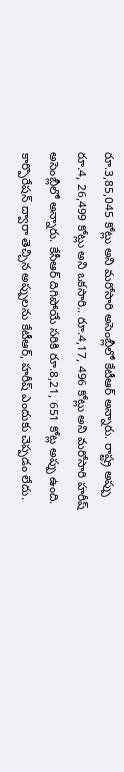రూ.3,85,045 కోట్లు అని మరోసారి అసెంబ్లీలో కేటీఆర్‌ అన్నారు. రాష్ట్ర అప్పు రూ.4, 26,499 కోట్లు అని ఒకసారి.. రూ.4,17, 496 కోట్లు అని మరోసారి హరీష్‌ అసెంబ్లీలో అన్నారు. కేసీఆర్‌ ‌దిగిపోయే సరికి రూ.8,21, 651 కోట్ల అప్పు ఉంది. కార్పొరేషన్‌ ‌ద్వారా తెచ్చిన అప్పులను కేటీఆర్‌, హరీష్‌ ఎం‌దుకు చెప్పడం లేదు.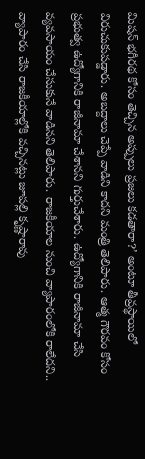మిషన్‌ ‌భగీరథ కోసం తెచ్చిన అప్పులు ప్రజలు కడతారా?’ అంటూ తీవ్రస్థాయిలో విరుచుకుపడ్డారు. అబద్దాలు చెప్పే వాడిని కాదని మంత్రి తెలిపారు. ఆత్మ గౌరవం కోసం ప్రభుత్వ ఉద్యోగానికి రాజీనామా చేశానని గుర్తుచేశారు. ఉద్యోగానికి రాజీనామా చేసి వ్యవసాయం చేసుకునే వాడినని తెలిపారు. రాజకీయాల నుంచి వ్యాపారంలోకి రాలేదని.. వ్యాపారం చేసి రాజకీయాల్లోకి వచ్చినట్లు జూపల్లి కృష్ణారావు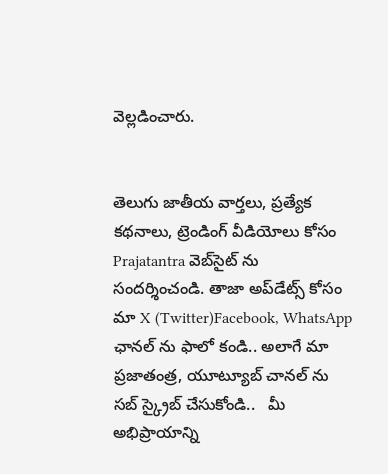వెల్లడించారు.


తెలుగు జాతీయ వార్తలు, ప్రత్యేక కథనాలు, ట్రెండింగ్ వీడియోలు కోసం Prajatantra వెబ్‌సైట్ ను సందర్శించండి. తాజా అప్‌డేట్స్ కోసం మా X (Twitter)Facebook, WhatsApp ఛానల్ ను ఫాలో కండి.. అలాగే మా ప్రజాతంత్ర, యూట్యూబ్ చానల్ ను సబ్ స్క్రైబ్ చేసుకోండి..   మీ అభిప్రాయాన్ని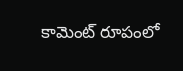కామెంట్ రూపంలో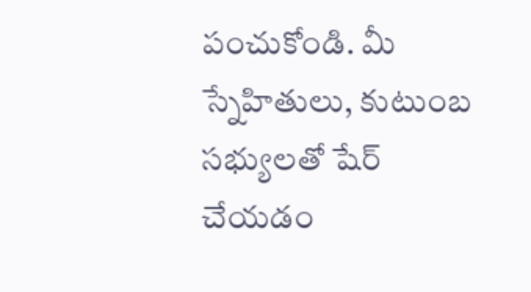పంచుకోండి. మీ స్నేహితులు, కుటుంబ సభ్యులతో షేర్ చేయడం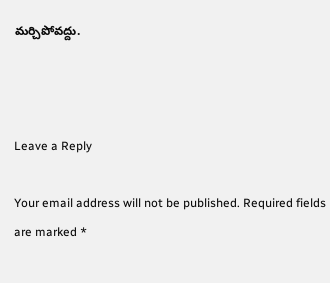మర్చిపోవద్దు.



Leave a Reply

Your email address will not be published. Required fields are marked *